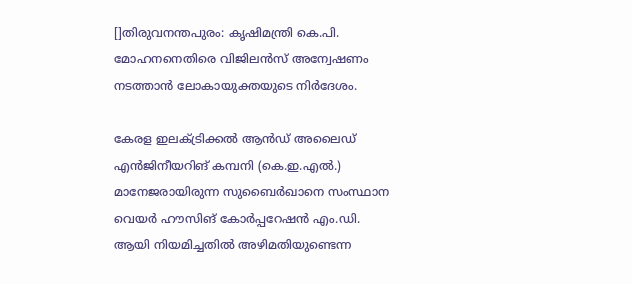[]തിരുവനന്തപുരം: കൃഷിമന്ത്രി കെ.പി. മോഹനനെതിരെ വിജിലന്‍സ് അന്വേഷണം നടത്താന്‍ ലോകായുക്തയുടെ നിര്‍ദേശം.

കേരള ഇലക്ട്രിക്കല്‍ ആന്‍ഡ് അലൈഡ് എന്‍ജിനീയറിങ് കമ്പനി (കെ.ഇ.എല്‍.) മാനേജരായിരുന്ന സുബൈര്‍ഖാനെ സംസ്ഥാന വെയര്‍ ഹൗസിങ് കോര്‍പ്പറേഷന്‍ എം.ഡി. ആയി നിയമിച്ചതില്‍ അഴിമതിയുണ്ടെന്ന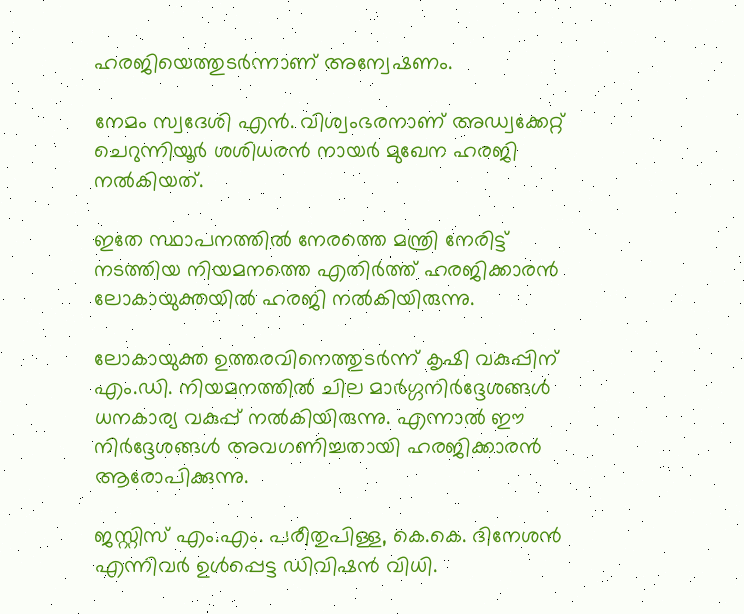ഹരജിയെത്തുടര്‍ന്നാണ് അന്വേഷണം.

നേമം സ്വദേശി എന്‍. വിശ്വംഭരനാണ് അഡ്വക്കേറ്റ് ചെറുന്നിയൂര്‍ ശശിധരന്‍ നായര്‍ മുഖേന ഹരജി നല്‍കിയത്.

ഇതേ സ്ഥാപനത്തില്‍ നേരത്തെ മന്ത്രി നേരിട്ട് നടത്തിയ നിയമനത്തെ എതിര്‍ത്ത് ഹരജിക്കാരന്‍ ലോകായുക്തയില്‍ ഹരജി നല്‍കിയിരുന്നു.

ലോകായുക്ത ഉത്തരവിനെത്തുടര്‍ന്ന് കൃഷി വകുപ്പിന് എം.ഡി. നിയമനത്തില്‍ ചില മാര്‍ഗ്ഗനിര്‍ദ്ദേശങ്ങള്‍ ധനകാര്യ വകുപ്പ് നല്‍കിയിരുന്നു. എന്നാല്‍ ഈ നിര്‍ദ്ദേശങ്ങള്‍ അവഗണിച്ചതായി ഹരജിക്കാരന്‍ ആരോപിക്കുന്നു.

ജസ്റ്റിസ് എം.എം. പരീതുപിള്ള, കെ.കെ. ദിനേശന്‍ എന്നിവര്‍ ഉള്‍പ്പെട്ട ഡിവിഷന്‍ വിധി.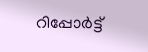റിപ്പോര്‍ട്ട്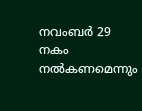നവംബര്‍ 29 നകം നല്‍കണമെന്നും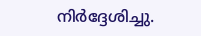നിര്‍ദ്ദേശിച്ചു.